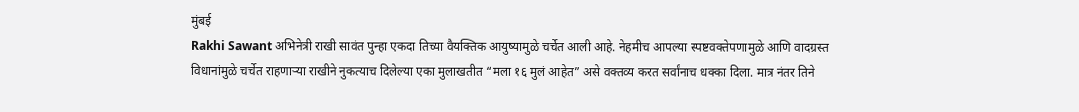मुंबई
Rakhi Sawant अभिनेत्री राखी सावंत पुन्हा एकदा तिच्या वैयक्तिक आयुष्यामुळे चर्चेत आली आहे. नेहमीच आपल्या स्पष्टवक्तेपणामुळे आणि वादग्रस्त विधानांमुळे चर्चेत राहणाऱ्या राखीने नुकत्याच दिलेल्या एका मुलाखतीत “मला १६ मुलं आहेत” असे वक्तव्य करत सर्वांनाच धक्का दिला. मात्र नंतर तिने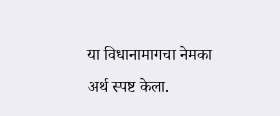या विधानामागचा नेमका अर्थ स्पष्ट केला.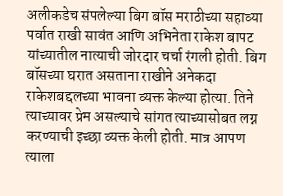अलीकडेच संपलेल्या बिग बॉस मराठीच्या सहाव्या पर्वात राखी सावंत आणि अभिनेता राकेश बापट यांच्यातील नात्याची जोरदार चर्चा रंगली होती. बिग बॉसच्या घरात असताना राखीने अनेकदा राकेशबद्दलच्या भावना व्यक्त केल्या होत्या. तिने त्याच्यावर प्रेम असल्याचे सांगत त्याच्यासोबत लग्न करण्याची इच्छा व्यक्त केली होती. मात्र आपण त्याला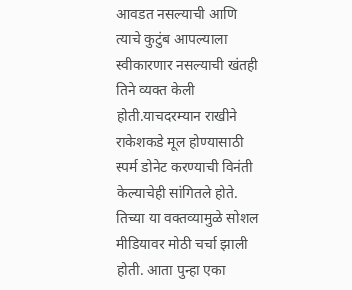आवडत नसल्याची आणि त्याचे कुटुंब आपल्याला स्वीकारणार नसल्याची खंतही तिने व्यक्त केली होती.याचदरम्यान राखीने राकेशकडे मूल होण्यासाठी स्पर्म डोनेट करण्याची विनंती केल्याचेही सांगितले होते. तिच्या या वक्तव्यामुळे सोशल मीडियावर मोठी चर्चा झाली होती. आता पुन्हा एका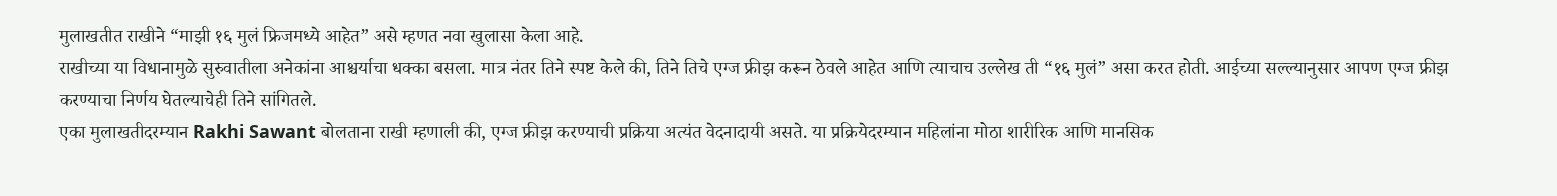मुलाखतीत राखीने “माझी १६ मुलं फ्रिजमध्ये आहेत” असे म्हणत नवा खुलासा केला आहे.
राखीच्या या विधानामुळे सुरुवातीला अनेकांना आश्चर्याचा धक्का बसला. मात्र नंतर तिने स्पष्ट केले की, तिने तिचे एग्ज फ्रीझ करून ठेवले आहेत आणि त्याचाच उल्लेख ती “१६ मुलं” असा करत होती. आईच्या सल्ल्यानुसार आपण एग्ज फ्रीझ करण्याचा निर्णय घेतल्याचेही तिने सांगितले.
एका मुलाखतीदरम्यान Rakhi Sawant बोलताना राखी म्हणाली की, एग्ज फ्रीझ करण्याची प्रक्रिया अत्यंत वेदनादायी असते. या प्रक्रियेदरम्यान महिलांना मोठा शारीरिक आणि मानसिक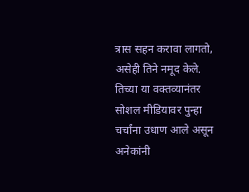त्रास सहन करावा लागतो, असेही तिने नमूद केले. तिच्या या वक्तव्यानंतर सोशल मीडियावर पुन्हा चर्चांना उधाण आले असून अनेकांनी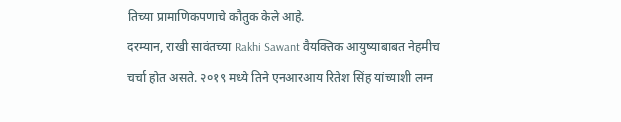तिच्या प्रामाणिकपणाचे कौतुक केले आहे.
दरम्यान, राखी सावंतच्या Rakhi Sawant वैयक्तिक आयुष्याबाबत नेहमीच चर्चा होत असते. २०१९ मध्ये तिने एनआरआय रितेश सिंह यांच्याशी लग्न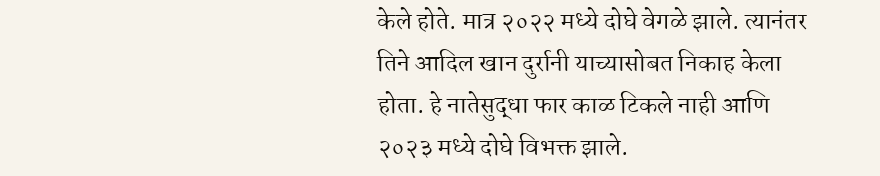केले होते. मात्र २०२२ मध्ये दोघे वेगळे झाले. त्यानंतर तिने आदिल खान दुर्रानी याच्यासोबत निकाह केला होता. हे नातेसुद्धा फार काळ टिकले नाही आणि २०२३ मध्ये दोघे विभक्त झाले.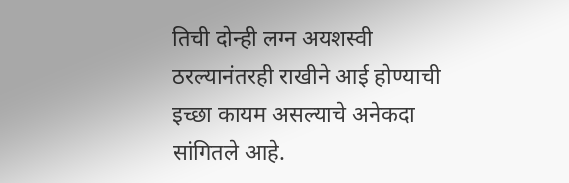तिची दोन्ही लग्न अयशस्वी ठरल्यानंतरही राखीने आई होण्याची इच्छा कायम असल्याचे अनेकदा सांगितले आहे.